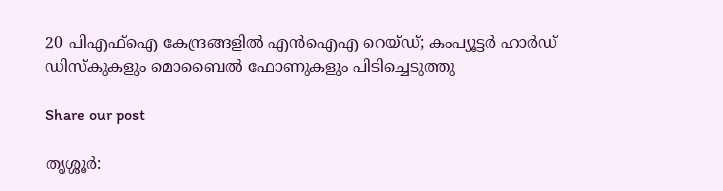20 പിഎഫ്ഐ കേന്ദ്രങ്ങളിൽ എൻഐഎ റെയ്ഡ്; കംപ്യൂട്ടർ ഹാർഡ് ഡിസ്‌കുകളും മൊബൈൽ ഫോണുകളും പിടിച്ചെടുത്തു

Share our post

തൃശ്ശൂർ: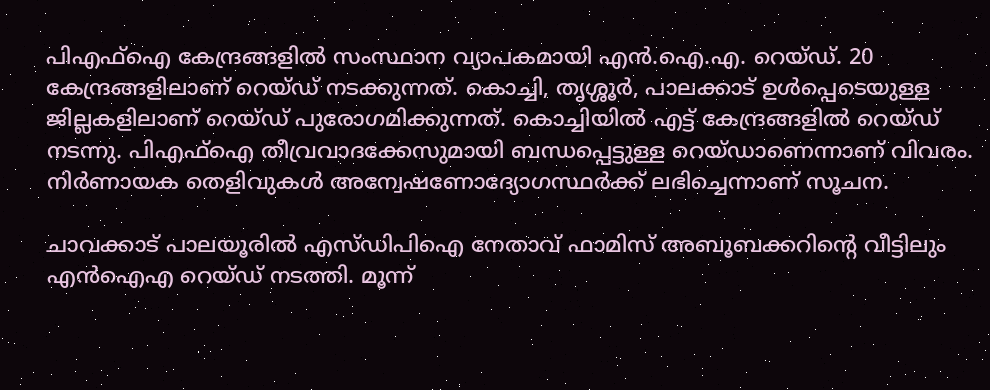പിഎഫ്‌ഐ കേന്ദ്രങ്ങളിൽ സംസ്ഥാന വ്യാപകമായി എൻ.ഐ.എ. റെയ്ഡ്. 20 കേന്ദ്രങ്ങളിലാണ് റെയ്ഡ് നടക്കുന്നത്. കൊച്ചി, തൃശ്ശൂർ, പാലക്കാട് ഉൾപ്പെടെയുള്ള ജില്ലകളിലാണ് റെയ്ഡ് പുരോഗമിക്കുന്നത്. കൊച്ചിയിൽ എട്ട് കേന്ദ്രങ്ങളിൽ റെയ്ഡ് നടന്നു. പിഎഫ്‌ഐ തീവ്രവാദക്കേസുമായി ബന്ധപ്പെട്ടുള്ള റെയ്ഡാണെന്നാണ് വിവരം. നിർണായക തെളിവുകൾ അന്വേഷണോദ്യോഗസ്ഥർക്ക് ലഭിച്ചെന്നാണ് സൂചന.

ചാവക്കാട് പാലയൂരിൽ എസ്ഡിപിഐ നേതാവ് ഫാമിസ് അബൂബക്കറിന്റെ വീട്ടിലും എൻഐഎ റെയ്ഡ് നടത്തി. മൂന്ന്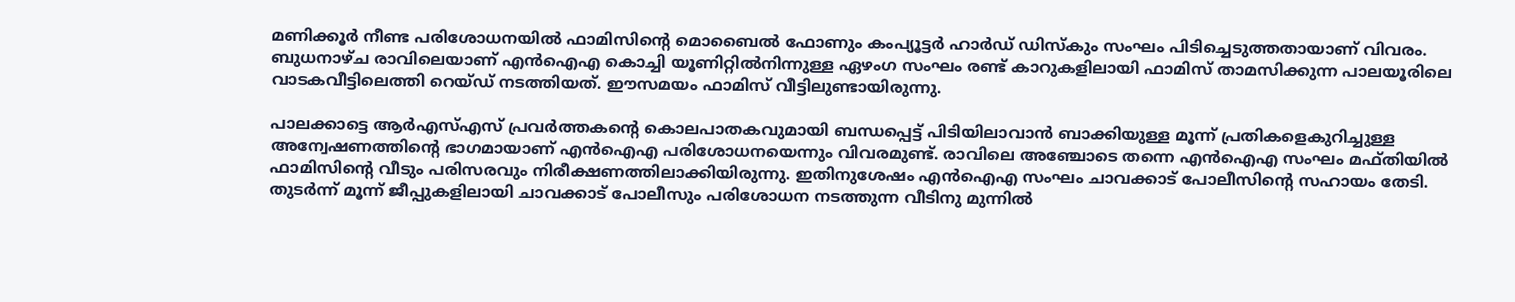മണിക്കൂർ നീണ്ട പരിശോധനയിൽ ഫാമിസിന്റെ മൊബൈൽ ഫോണും കംപ്യൂട്ടർ ഹാർഡ് ഡിസ്‌കും സംഘം പിടിച്ചെടുത്തതായാണ് വിവരം. ബുധനാഴ്ച രാവിലെയാണ് എൻഐഎ കൊച്ചി യൂണിറ്റിൽനിന്നുള്ള ഏഴംഗ സംഘം രണ്ട് കാറുകളിലായി ഫാമിസ് താമസിക്കുന്ന പാലയൂരിലെ വാടകവീട്ടിലെത്തി റെയ്ഡ് നടത്തിയത്. ഈസമയം ഫാമിസ് വീട്ടിലുണ്ടായിരുന്നു.

പാലക്കാട്ടെ ആർഎസ്എസ് പ്രവർത്തകന്റെ കൊലപാതകവുമായി ബന്ധപ്പെട്ട് പിടിയിലാവാൻ ബാക്കിയുള്ള മൂന്ന് പ്രതികളെകുറിച്ചുള്ള അന്വേഷണത്തിന്റെ ഭാഗമായാണ് എൻഐഎ പരിശോധനയെന്നും വിവരമുണ്ട്. രാവിലെ അഞ്ചോടെ തന്നെ എൻഐഎ സംഘം മഫ്തിയിൽ ഫാമിസിന്റെ വീടും പരിസരവും നിരീക്ഷണത്തിലാക്കിയിരുന്നു. ഇതിനുശേഷം എൻഐഎ സംഘം ചാവക്കാട് പോലീസിന്റെ സഹായം തേടി. തുടർന്ന് മൂന്ന് ജീപ്പുകളിലായി ചാവക്കാട് പോലീസും പരിശോധന നടത്തുന്ന വീടിനു മുന്നിൽ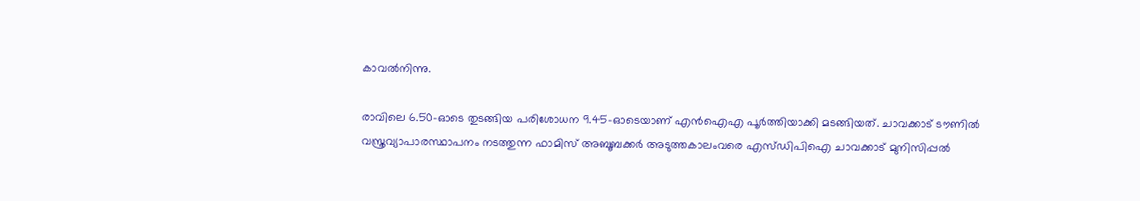കാവൽനിന്നു.

രാവിലെ 6.50-ഓടെ തുടങ്ങിയ പരിശോധന 9.45-ഓടെയാണ് എൻഐഎ പൂർത്തിയാക്കി മടങ്ങിയത്. ചാവക്കാട് ടൗണിൽ വസ്ത്രവ്യാപാരസ്ഥാപനം നടത്തുന്ന ഫാമിസ് അബൂബക്കർ അടുത്തകാലംവരെ എസ്ഡിപിഐ ചാവക്കാട് മുനിസിപ്പൽ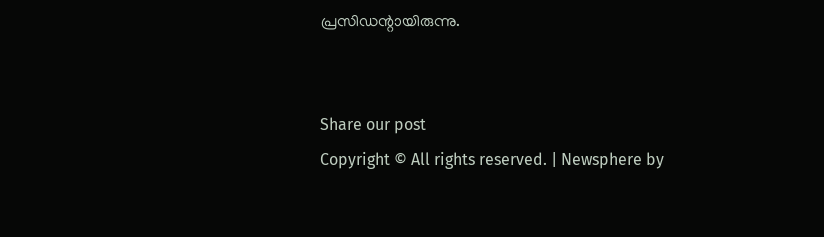പ്രസിഡന്റായിരുന്നു.


Share our post
Copyright © All rights reserved. | Newsphere by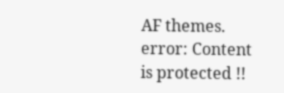AF themes.
error: Content is protected !!